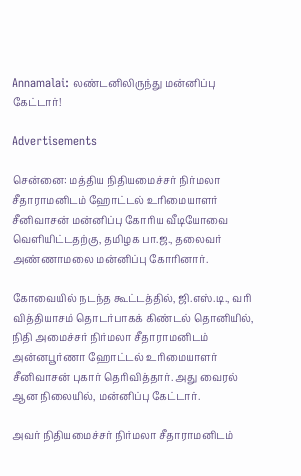Annamalai: லண்டனிலிருந்து மன்னிப்பு கேட்டார்!

Advertisements

சென்னை: மத்திய நிதியமைச்சர் நிர்மலா சீதாராமனிடம் ஹோட்டல் உரிமையாளர் சீனிவாசன் மன்னிப்பு கோரிய வீடியோவை வெளியிட்டதற்கு, தமிழக பா.ஜ., தலைவர் அண்ணாமலை மன்னிப்பு கோரினார்.

கோவையில் நடந்த கூட்டத்தில், ஜி.எஸ்.டி., வரி வித்தியாசம் தொடர்பாகக் கிண்டல் தொனியில், நிதி அமைச்சர் நிர்மலா சீதாராமனிடம் அன்னபூர்ணா ஹோட்டல் உரிமையாளர் சீனிவாசன் புகார் தெரிவித்தார். அது வைரல் ஆன நிலையில், மன்னிப்பு கேட்டார்.

அவர் நிதியமைச்சர் நிர்மலா சீதாராமனிடம்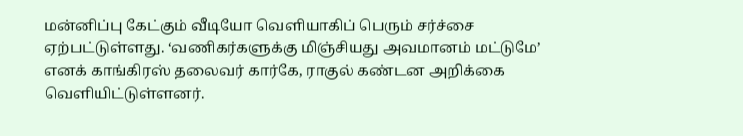மன்னிப்பு கேட்கும் வீடியோ வெளியாகிப் பெரும் சர்ச்சை ஏற்பட்டுள்ளது. ‘வணிகர்களுக்கு மிஞ்சியது அவமானம் மட்டுமே’ எனக் காங்கிரஸ் தலைவர் கார்கே, ராகுல் கண்டன அறிக்கை வெளியிட்டுள்ளனர்.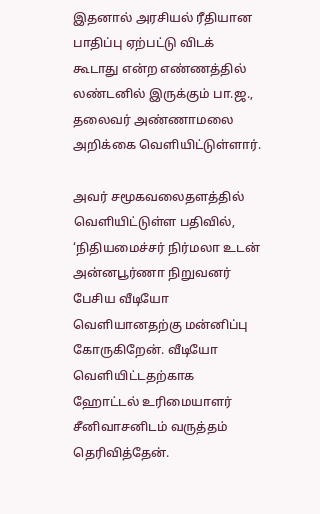இதனால் அரசியல் ரீதியான பாதிப்பு ஏற்பட்டு விடக் கூடாது என்ற எண்ணத்தில் லண்டனில் இருக்கும் பா.ஜ., தலைவர் அண்ணாமலை அறிக்கை வெளியிட்டுள்ளார்.

அவர் சமூகவலைதளத்தில் வெளியிட்டுள்ள பதிவில், ‘நிதியமைச்சர் நிர்மலா உடன் அன்னபூர்ணா நிறுவனர் பேசிய வீடியோ வெளியானதற்கு மன்னிப்பு கோருகிறேன். வீடியோ வெளியிட்டதற்காக ஹோட்டல் உரிமையாளர் சீனிவாசனிடம் வருத்தம் தெரிவித்தேன்.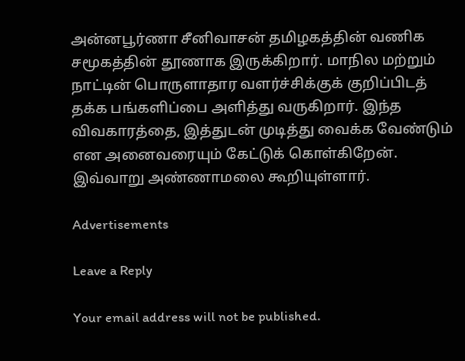அன்னபூர்ணா சீனிவாசன் தமிழகத்தின் வணிக சமூகத்தின் தூணாக இருக்கிறார். மாநில மற்றும் நாட்டின் பொருளாதார வளர்ச்சிக்குக் குறிப்பிடத் தக்க பங்களிப்பை அளித்து வருகிறார். இந்த விவகாரத்தை, இத்துடன் முடித்து வைக்க வேண்டும் என அனைவரையும் கேட்டுக் கொள்கிறேன். இவ்வாறு அண்ணாமலை கூறியுள்ளார்.

Advertisements

Leave a Reply

Your email address will not be published.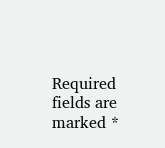Required fields are marked *